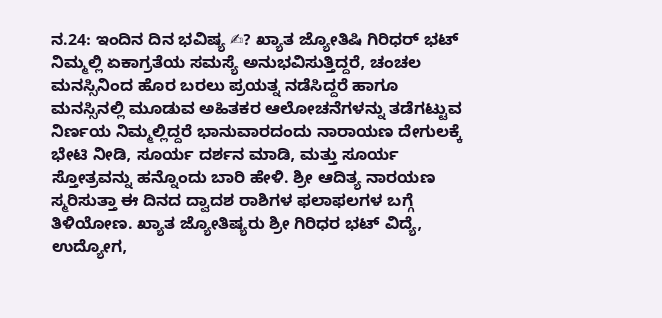ನ.24: ಇಂದಿನ ದಿನ ಭವಿಷ್ಯ ✍? ಖ್ಯಾತ ಜ್ಯೋತಿಷಿ ಗಿರಿಧರ್ ಭಟ್
ನಿಮ್ಮಲ್ಲಿ ಏಕಾಗ್ರತೆಯ ಸಮಸ್ಯೆ ಅನುಭವಿಸುತ್ತಿದ್ದರೆ, ಚಂಚಲ ಮನಸ್ಸಿನಿಂದ ಹೊರ ಬರಲು ಪ್ರಯತ್ನ ನಡೆಸಿದ್ದರೆ ಹಾಗೂ ಮನಸ್ಸಿನಲ್ಲಿ ಮೂಡುವ ಅಹಿತಕರ ಆಲೋಚನೆಗಳನ್ನು ತಡೆಗಟ್ಟುವ ನಿರ್ಣಯ ನಿಮ್ಮಲ್ಲಿದ್ದರೆ ಭಾನುವಾರದಂದು ನಾರಾಯಣ ದೇಗುಲಕ್ಕೆ ಭೇಟಿ ನೀಡಿ, ಸೂರ್ಯ ದರ್ಶನ ಮಾಡಿ, ಮತ್ತು ಸೂರ್ಯ ಸ್ತೋತ್ರವನ್ನು ಹನ್ನೊಂದು ಬಾರಿ ಹೇಳಿ. ಶ್ರೀ ಆದಿತ್ಯ ನಾರಯಣ ಸ್ಮರಿಸುತ್ತಾ ಈ ದಿನದ ದ್ವಾದಶ ರಾಶಿಗಳ ಫಲಾಫಲಗಳ ಬಗ್ಗೆ ತಿಳಿಯೋಣ. ಖ್ಯಾತ ಜ್ಯೋತಿಷ್ಯರು ಶ್ರೀ ಗಿರಿಧರ ಭಟ್ ವಿದ್ಯೆ, ಉದ್ಯೋಗ,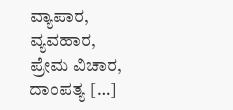ವ್ಯಾಪಾರ, ವ್ಯವಹಾರ, ಪ್ರೇಮ ವಿಚಾರ, ದಾಂಪತ್ಯ […]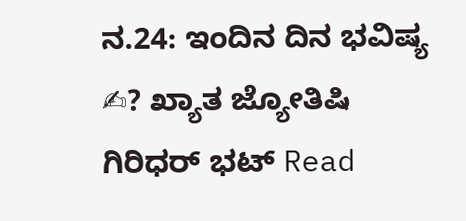ನ.24: ಇಂದಿನ ದಿನ ಭವಿಷ್ಯ ✍? ಖ್ಯಾತ ಜ್ಯೋತಿಷಿ ಗಿರಿಧರ್ ಭಟ್ Read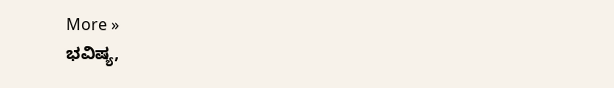More »
ಭವಿಷ್ಯ,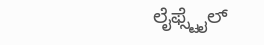ಲೈಫ್ಸ್ಟೈಲ್